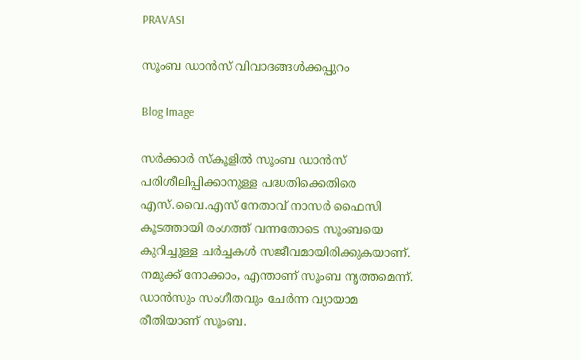PRAVASI

സൂംബ ഡാൻസ് വിവാദങ്ങൾക്കപ്പുറം

Blog Image

സർക്കാർ സ്കൂളിൽ സൂംബ ഡാൻസ് പരിശീലിപ്പിക്കാനുള്ള പദ്ധതിക്കെതിരെ എസ്.വൈ.എസ് നേതാവ് നാസര്‍ ഫൈസി കൂടത്തായി രംഗത്ത് വന്നതോടെ സൂംബയെ കുറിച്ചുള്ള ചർച്ചകൾ സജീവമായിരിക്കുകയാണ്. നമുക്ക് നോക്കാം, എന്താണ് സൂംബ നൃത്തമെന്ന്. ഡാൻസും സംഗീതവും ചേർന്ന വ്യായാമ രീതിയാണ് സൂംബ.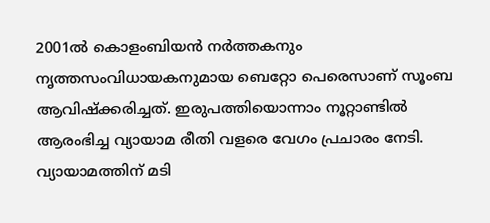2001ൽ കൊളംബിയൻ നർത്തകനും നൃത്തസംവിധായകനുമായ ബെറ്റോ പെരെസാണ് സൂംബ ആവിഷ്ക്കരിച്ചത്. ഇരുപത്തിയൊന്നാം നൂറ്റാണ്ടിൽ ആരംഭിച്ച വ്യായാമ രീതി വളരെ വേഗം പ്രചാരം നേടി. വ്യായാമത്തിന് മടി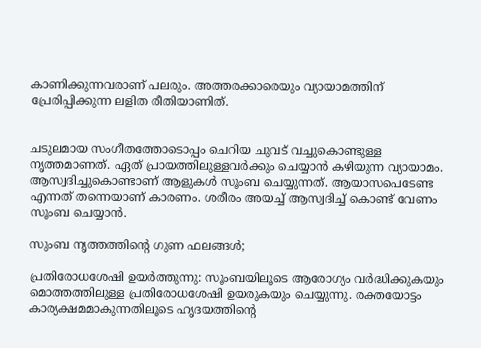കാണിക്കുന്നവരാണ് പലരും. അത്തരക്കാരെയും വ്യായാമത്തിന് പ്രേരിപ്പിക്കുന്ന ലളിത രീതിയാണിത്.


ചടുലമായ സംഗീതത്തോടൊപ്പം ചെറിയ ചുവട് വച്ചുകൊണ്ടുള്ള നൃത്തമാണത്. ഏത് പ്രായത്തിലുള്ളവർക്കും ചെയ്യാൻ കഴിയുന്ന വ്യായാമം. ആസ്വദിച്ചുകൊണ്ടാണ് ആളുകൾ സൂംബ ചെയ്യുന്നത്. ആയാസപെടേണ്ട എന്നത് തന്നെയാണ് കാരണം. ശരീരം അയച്ച് ആസ്വദിച്ച് കൊണ്ട് വേണം സൂംബ ചെയ്യാൻ.

സുംബ നൃത്തത്തിന്റെ ഗുണ ഫലങ്ങൾ;

പ്രതിരോധശേഷി ഉയർത്തുന്നു: സൂംബയിലൂടെ ആരോഗ്യം വർദ്ധിക്കുകയും മൊത്തത്തിലുള്ള പ്രതിരോധശേഷി ഉയരുകയും ചെയ്യുന്നു. രക്തയോട്ടം കാര്യക്ഷമമാകുന്നതിലൂടെ ഹൃദയത്തിന്റെ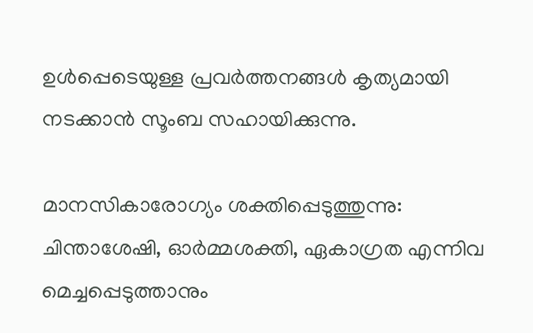ഉൾപ്പെടെയുള്ള പ്രവർത്തനങ്ങൾ കൃത്യമായി നടക്കാൻ സൂംബ സഹായിക്കുന്നു.

മാനസികാരോഗ്യം ശക്തിപ്പെടുത്തുന്നു: ചിന്താശേഷി, ഓർമ്മശക്തി, ഏകാഗ്രത എന്നിവ മെച്ചപ്പെടുത്താനും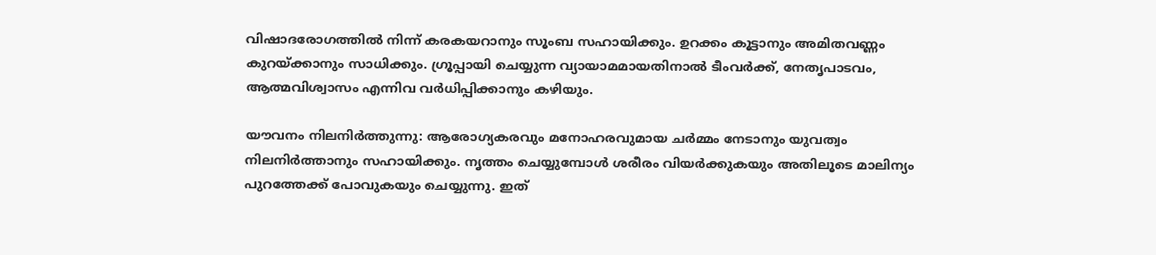വിഷാദരോഗത്തിൽ നിന്ന് കരകയറാനും സൂംബ സഹായിക്കും. ഉറക്കം കൂട്ടാനും അമിതവണ്ണം കുറയ്ക്കാനും സാധിക്കും. ഗ്രൂപ്പായി ചെയ്യുന്ന വ്യായാമമായതിനാൽ ടീംവർക്ക്, നേതൃപാടവം, ആത്മവിശ്വാസം എന്നിവ വർധിപ്പിക്കാനും കഴിയും.

യൗവനം നിലനിർത്തുന്നു: ആരോഗ്യകരവും മനോഹരവുമായ ചർമ്മം നേടാനും യുവത്വം നിലനിർത്താനും സഹായിക്കും. നൃത്തം ചെയ്യുമ്പോൾ ശരീരം വിയർക്കുകയും അതിലൂടെ മാലിന്യം പുറത്തേക്ക് പോവുകയും ചെയ്യുന്നു. ഇത്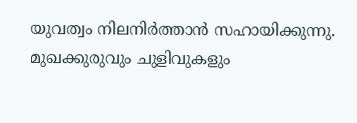യുവത്വം നിലനിർത്താൻ സഹായിക്കുന്നു. മുഖക്കുരുവും ചുളിവുകളും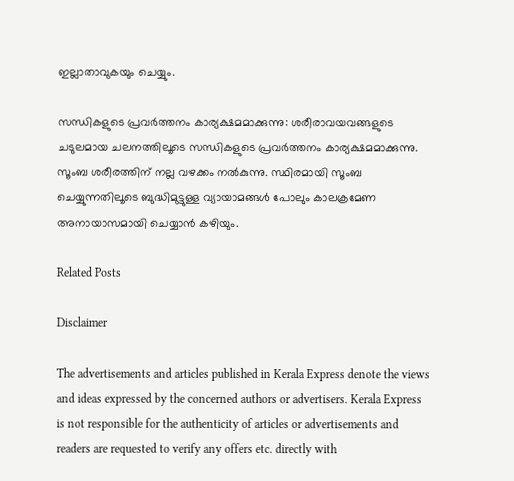ഇല്ലാതാവുകയും ചെയ്യും.

സന്ധികളുടെ പ്രവർത്തനം കാര്യക്ഷമമാക്കുന്നു: ശരീരാവയവങ്ങളുടെ ചടുലമായ ചലനത്തിലൂടെ സന്ധികളുടെ പ്രവർത്തനം കാര്യക്ഷമമാക്കുന്നു. സൂംബ ശരീരത്തിന് നല്ല വഴക്കം നൽകുന്നു. സ്ഥിരമായി സൂംബ ചെയ്യുന്നതിലൂടെ ബുദ്ധിമുട്ടുള്ള വ്യായാമങ്ങൾ പോലും കാലക്രമേണ അനായാസമായി ചെയ്യാൻ കഴിയും.

Related Posts

Disclaimer

The advertisements and articles published in Kerala Express denote the views and ideas expressed by the concerned authors or advertisers. Kerala Express is not responsible for the authenticity of articles or advertisements and readers are requested to verify any offers etc. directly with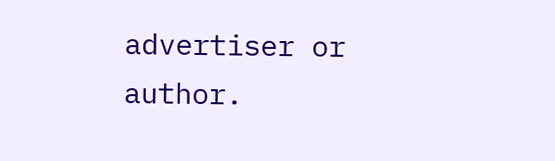advertiser or author.